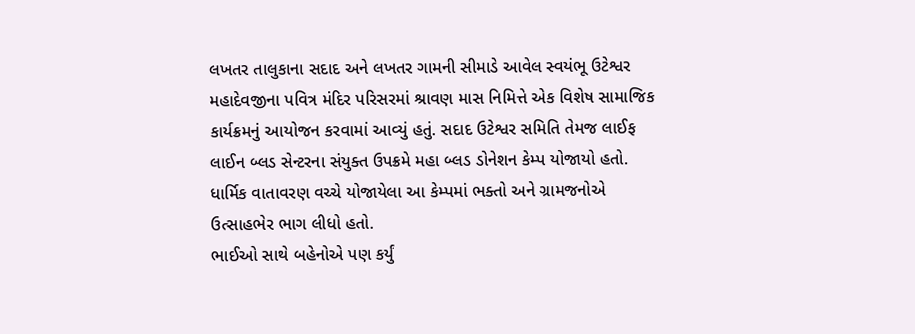લખતર તાલુકાના સદાદ અને લખતર ગામની સીમાડે આવેલ સ્વયંભૂ ઉટેશ્વર મહાદેવજીના પવિત્ર મંદિર પરિસરમાં શ્રાવણ માસ નિમિત્તે એક વિશેષ સામાજિક કાર્યક્રમનું આયોજન કરવામાં આવ્યું હતું. સદાદ ઉટેશ્વર સમિતિ તેમજ લાઈફ લાઈન બ્લડ સેન્ટરના સંયુક્ત ઉપક્રમે મહા બ્લડ ડોનેશન કેમ્પ યોજાયો હતો. ધાર્મિક વાતાવરણ વચ્ચે યોજાયેલા આ કેમ્પમાં ભક્તો અને ગ્રામજનોએ ઉત્સાહભેર ભાગ લીધો હતો.
ભાઈઓ સાથે બહેનોએ પણ કર્યું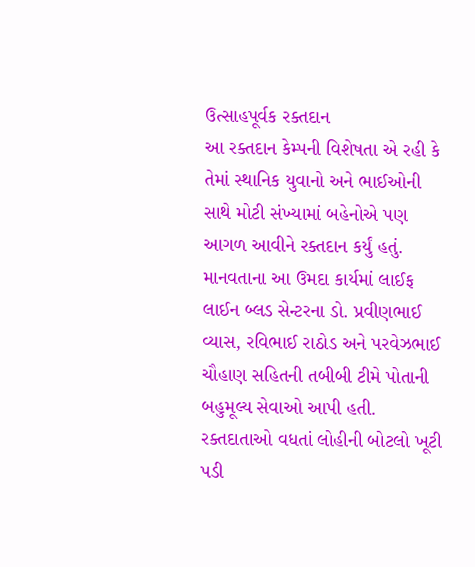ઉત્સાહપૂર્વક રક્તદાન
આ રક્તદાન કેમ્પની વિશેષતા એ રહી કે તેમાં સ્થાનિક યુવાનો અને ભાઈઓની સાથે મોટી સંખ્યામાં બહેનોએ પણ આગળ આવીને રક્તદાન કર્યું હતું. માનવતાના આ ઉમદા કાર્યમાં લાઈફ લાઈન બ્લડ સેન્ટરના ડો. પ્રવીણભાઈ વ્યાસ, રવિભાઈ રાઠોડ અને પરવેઝભાઈ ચૌહાણ સહિતની તબીબી ટીમે પોતાની બહુમૂલ્ય સેવાઓ આપી હતી.
રક્તદાતાઓ વધતાં લોહીની બોટલો ખૂટી પડી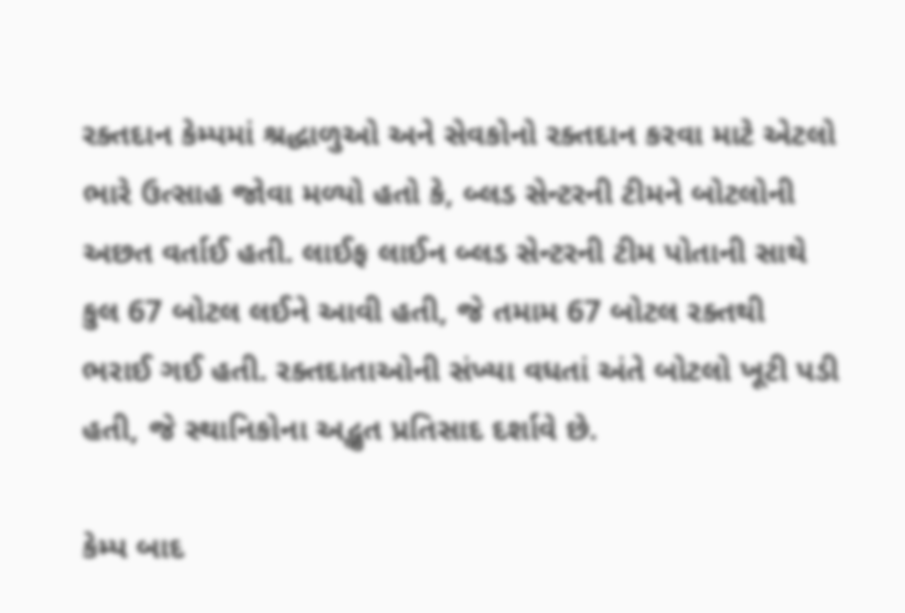રક્તદાન કેમ્પમાં શ્રદ્ધાળુઓ અને સેવકોનો રક્તદાન કરવા માટે એટલો ભારે ઉત્સાહ જોવા મળ્યો હતો કે, બ્લડ સેન્ટરની ટીમને બોટલોની અછત વર્તાઈ હતી. લાઈફ લાઈન બ્લડ સેન્ટરની ટીમ પોતાની સાથે કુલ 67 બોટલ લઈને આવી હતી, જે તમામ 67 બોટલ રક્તથી ભરાઈ ગઈ હતી. રક્તદાતાઓની સંખ્યા વધતાં અંતે બોટલો ખૂટી પડી હતી, જે સ્થાનિકોના અદ્ભુત પ્રતિસાદ દર્શાવે છે.

કેમ્પ બાદ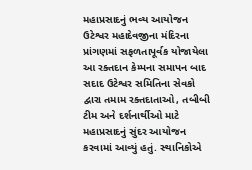મહાપ્રસાદનું ભવ્ય આયોજન
ઉટેશ્વર મહાદેવજીના મંદિરના પ્રાંગણમાં સફળતાપૂર્વક યોજાયેલા આ રક્તદાન કેમ્પના સમાપન બાદ સદાદ ઉટેશ્વર સમિતિના સેવકો દ્વારા તમામ રક્તદાતાઓ, તબીબી ટીમ અને દર્શનાર્થીઓ માટે મહાપ્રસાદનું સુંદર આયોજન કરવામાં આવ્યું હતું. સ્થાનિકોએ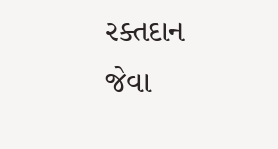રક્તદાન જેવા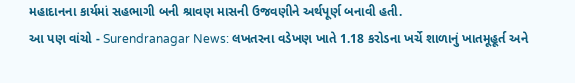મહાદાનના કાર્યમાં સહભાગી બની શ્રાવણ માસની ઉજવણીને અર્થપૂર્ણ બનાવી હતી.
આ પણ વાંચો - Surendranagar News: લખતરના વડેખણ ખાતે 1.18 કરોડના ખર્ચે શાળાનું ખાતમૂહૂર્ત અને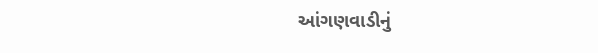આંગણવાડીનું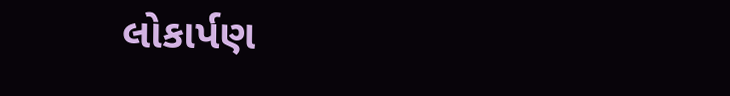લોકાર્પણ